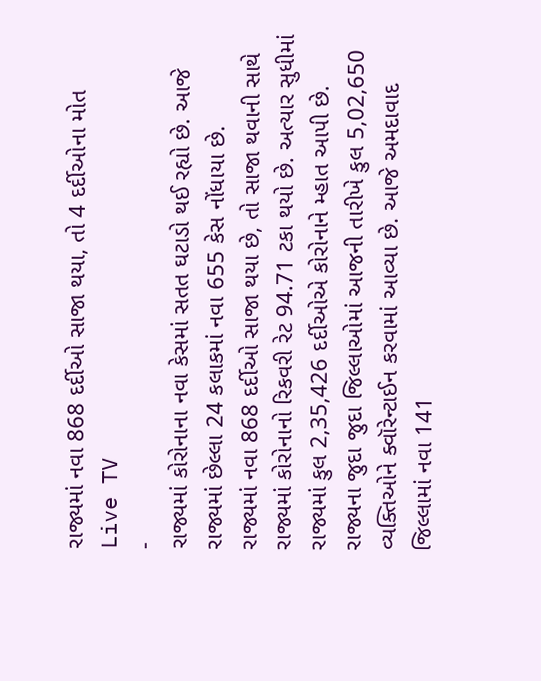રાજ્યમાં નવા 868 દર્દીઓ સાજા થયા, તો 4 દર્દીઓના મોત
Live TV
-
રાજ્યમાં કોરોનાના નવા કેસમાં સતત ઘટાડો થઈ રહ્યો છે. આજે રાજ્યમાં છેલ્લા 24 કલાકમાં નવા 655 કેસ નોંધાયા છે.
રાજ્યમાં નવા 868 દર્દીઓ સાજા થયા છે, તો સાજા થવાની સાથે રાજ્યમાં કોરોનાનો રિકવરી રેટ 94.71 ટકા થયો છે. અત્યાર સુધીમાં રાજ્યમાં કુલ 2,35,426 દર્દીઓએ કોરોનાને મ્હાત આપી છે.
રાજ્યના જુદા જુદા જિલ્લાઓમાં આજની તારીખે કુલ 5,02,650 વ્યક્તિઓને ક્વૉરેન્ટાઈન કરવામાં આવ્યા છે. આજે અમદાવાદ જિલ્લામાં નવા 141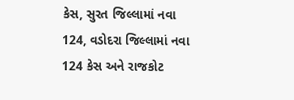કેસ, સુરત જિલ્લામાં નવા 124, વડોદરા જિલ્લામાં નવા 124 કેસ અને રાજકોટ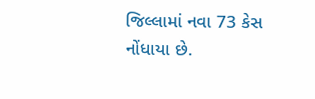જિલ્લામાં નવા 73 કેસ નોંધાયા છે.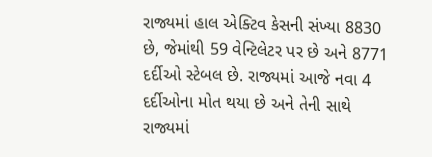રાજ્યમાં હાલ એક્ટિવ કેસની સંખ્યા 8830 છે, જેમાંથી 59 વેન્ટિલેટર પર છે અને 8771 દર્દીઓ સ્ટેબલ છે. રાજ્યમાં આજે નવા 4 દર્દીઓના મોત થયા છે અને તેની સાથે રાજ્યમાં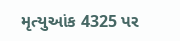મૃત્યુઆંક 4325 પર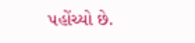પહોંચ્યો છે.